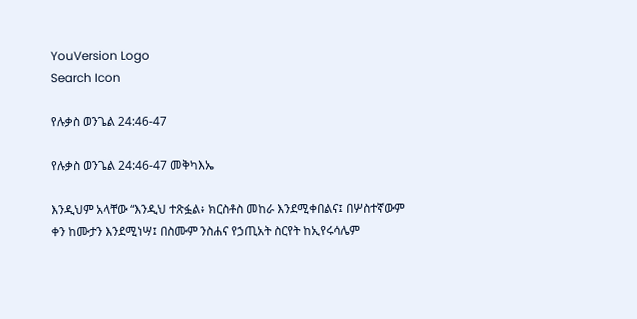YouVersion Logo
Search Icon

የሉቃስ ወንጌል 24:46-47

የሉቃስ ወንጌል 24:46-47 መቅካእኤ

እንዲህም አላቸው “እንዲህ ተጽፏል፥ ክርስቶስ መከራ እንደሚቀበልና፤ በሦስተኛውም ቀን ከሙታን እንደሚነሣ፤ በስሙም ንስሐና የኃጢአት ስርየት ከኢየሩሳሌም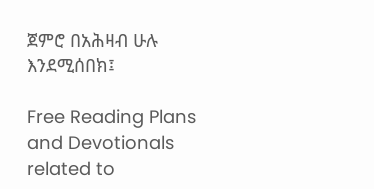ጀምሮ በአሕዛብ ሁሉ እንደሚሰበክ፤

Free Reading Plans and Devotionals related to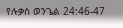የሉቃስ ወንጌል 24:46-47